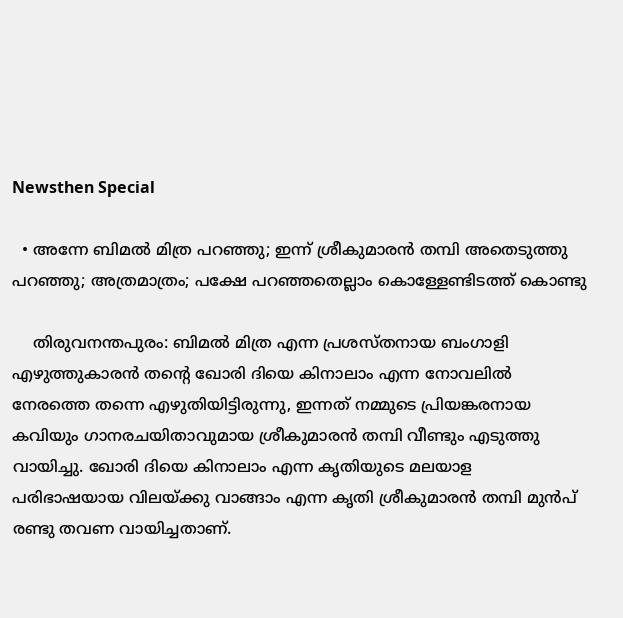Newsthen Special

  • അന്നേ ബിമല്‍ മിത്ര പറഞ്ഞു; ഇന്ന് ശ്രീകുമാരന്‍ തമ്പി അതെടുത്തു പറഞ്ഞു; അത്രമാത്രം; പക്ഷേ പറഞ്ഞതെല്ലാം കൊള്ളേണ്ടിടത്ത് കൊണ്ടു

    തിരുവനന്തപുരം: ബിമല്‍ മിത്ര എന്ന പ്രശസ്തനായ ബംഗാളി എഴുത്തുകാരന്‍ തന്റെ ഖോരി ദിയെ കിനാലാം എന്ന നോവലില്‍ നേരത്തെ തന്നെ എഴുതിയിട്ടിരുന്നു, ഇന്നത് നമ്മുടെ പ്രിയങ്കരനായ കവിയും ഗാനരചയിതാവുമായ ശ്രീകുമാരന്‍ തമ്പി വീണ്ടും എടുത്തു വായിച്ചു. ഖോരി ദിയെ കിനാലാം എന്ന കൃതിയുടെ മലയാള പരിഭാഷയായ വിലയ്ക്കു വാങ്ങാം എന്ന കൃതി ശ്രീകുമാരന്‍ തമ്പി മുന്‍പ് രണ്ടു തവണ വായിച്ചതാണ്.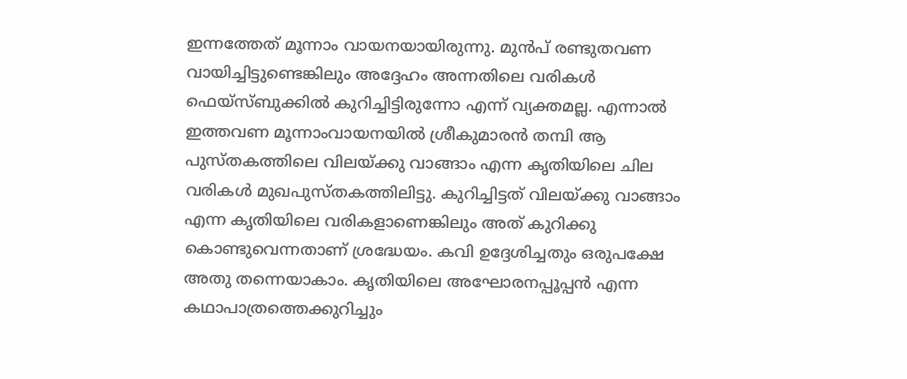ഇന്നത്തേത് മൂന്നാം വായനയായിരുന്നു. മുന്‍പ് രണ്ടുതവണ വായിച്ചിട്ടുണ്ടെങ്കിലും അദ്ദേഹം അന്നതിലെ വരികള്‍ ഫെയ്‌സ്ബുക്കില്‍ കുറിച്ചിട്ടിരുന്നോ എന്ന് വ്യക്തമല്ല. എന്നാല്‍ ഇത്തവണ മൂന്നാംവായനയില്‍ ശ്രീകുമാരന്‍ തമ്പി ആ പുസ്തകത്തിലെ വിലയ്ക്കു വാങ്ങാം എന്ന കൃതിയിലെ ചില വരികള്‍ മുഖപുസ്തകത്തിലിട്ടു. കുറിച്ചിട്ടത് വിലയ്ക്കു വാങ്ങാം എന്ന കൃതിയിലെ വരികളാണെങ്കിലും അത് കുറിക്കു കൊണ്ടുവെന്നതാണ് ശ്രദ്ധേയം. കവി ഉദ്ദേശിച്ചതും ഒരുപക്ഷേ അതു തന്നെയാകാം. കൃതിയിലെ അഘോരനപ്പൂപ്പന്‍ എന്ന കഥാപാത്രത്തെക്കുറിച്ചും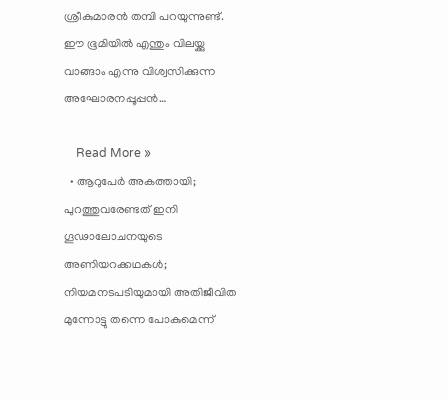ശ്രീകുമാരന്‍ തമ്പി പറയുന്നുണ്ട്. ഈ ഭൂമിയില്‍ എന്തും വിലയ്ക്കു വാങ്ങാം എന്നു വിശ്വസിക്കുന്ന അഘോരനപ്പൂപ്പന്‍…

    Read More »
  • ആറുപേര്‍ അകത്തായി; പുറത്തുവരേണ്ടത് ഇനി ഗൂഢാലോചനയുടെ അണിയറക്കഥകള്‍; നിയമനടപടിയുമായി അതിജീവിത മുന്നോട്ടു തന്നെ പോകുമെന്ന്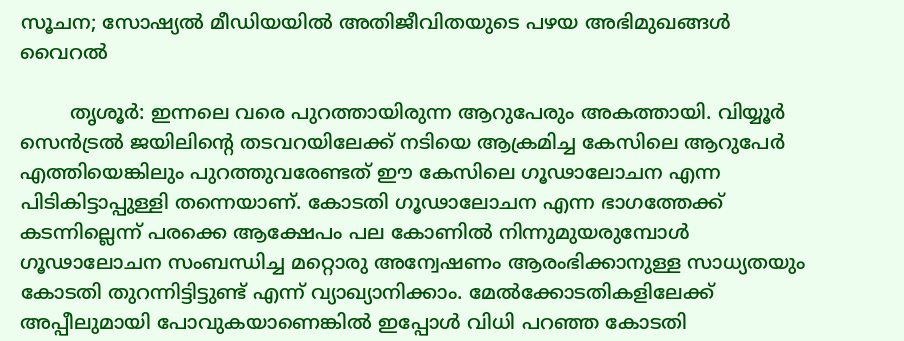സൂചന; സോഷ്യല്‍ മീഡിയയില്‍ അതിജീവിതയുടെ പഴയ അഭിമുഖങ്ങള്‍ വൈറല്‍

        തൃശൂര്‍: ഇന്നലെ വരെ പുറത്തായിരുന്ന ആറുപേരും അകത്തായി. വിയ്യൂര്‍ സെന്‍ട്രല്‍ ജയിലിന്റെ തടവറയിലേക്ക് നടിയെ ആക്രമിച്ച കേസിലെ ആറുപേര്‍ എത്തിയെങ്കിലും പുറത്തുവരേണ്ടത് ഈ കേസിലെ ഗൂഢാലോചന എന്ന പിടികിട്ടാപ്പുള്ളി തന്നെയാണ്. കോടതി ഗൂഢാലോചന എന്ന ഭാഗത്തേക്ക് കടന്നില്ലെന്ന് പരക്കെ ആക്ഷേപം പല കോണില്‍ നിന്നുമുയരുമ്പോള്‍ ഗൂഢാലോചന സംബന്ധിച്ച മറ്റൊരു അന്വേഷണം ആരംഭിക്കാനുള്ള സാധ്യതയും കോടതി തുറന്നിട്ടിട്ടുണ്ട് എന്ന് വ്യാഖ്യാനിക്കാം. മേല്‍ക്കോടതികളിലേക്ക് അപ്പീലുമായി പോവുകയാണെങ്കില്‍ ഇപ്പോള്‍ വിധി പറഞ്ഞ കോടതി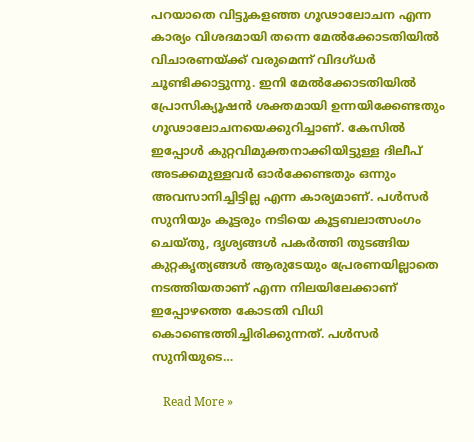പറയാതെ വിട്ടുകളഞ്ഞ ഗൂഢാലോചന എന്ന കാര്യം വിശദമായി തന്നെ മേല്‍ക്കോടതിയില്‍ വിചാരണയ്ക്ക് വരുമെന്ന് വിദഗ്ധര്‍ ചൂണ്ടിക്കാട്ടുന്നു. ഇനി മേല്‍ക്കോടതിയില്‍ പ്രോസിക്യൂഷന്‍ ശക്തമായി ഉന്നയിക്കേണ്ടതും ഗൂഢാലോചനയെക്കുറിച്ചാണ്. കേസില്‍ ഇപ്പോള്‍ കുറ്റവിമുക്തനാക്കിയിട്ടുള്ള ദിലീപ് അടക്കമുള്ളവര്‍ ഓര്‍ക്കേണ്ടതും ഒന്നും അവസാനിച്ചിട്ടില്ല എന്ന കാര്യമാണ്. പള്‍സര്‍ സുനിയും കൂട്ടരും നടിയെ കൂട്ടബലാത്സംഗം ചെയ്തു, ദൃശ്യങ്ങള്‍ പകര്‍ത്തി തുടങ്ങിയ കുറ്റകൃത്യങ്ങള്‍ ആരുടേയും പ്രേരണയില്ലാതെ നടത്തിയതാണ് എന്ന നിലയിലേക്കാണ് ഇപ്പോഴത്തെ കോടതി വിധി കൊണ്ടെത്തിച്ചിരിക്കുന്നത്. പള്‍സര്‍ സുനിയുടെ…

    Read More »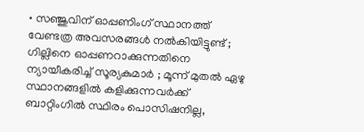• സഞ്ജുവിന് ഓപ്പണിംഗ് സ്ഥാനത്ത് വേണ്ടത്ര അവസരങ്ങള്‍ നല്‍കിയിട്ടുണ്ട് ; ഗില്ലിനെ ഓപ്പണറാക്കുന്നതിനെ ന്യായീകരിച്ച് സൂര്യകുമാര്‍ ; മൂന്ന് മുതല്‍ ഏഴു സ്ഥാനങ്ങളില്‍ കളിക്കുന്നവര്‍ക്ക് ബാറ്റിംഗില്‍ സ്ഥിരം പൊസിഷനില്ല,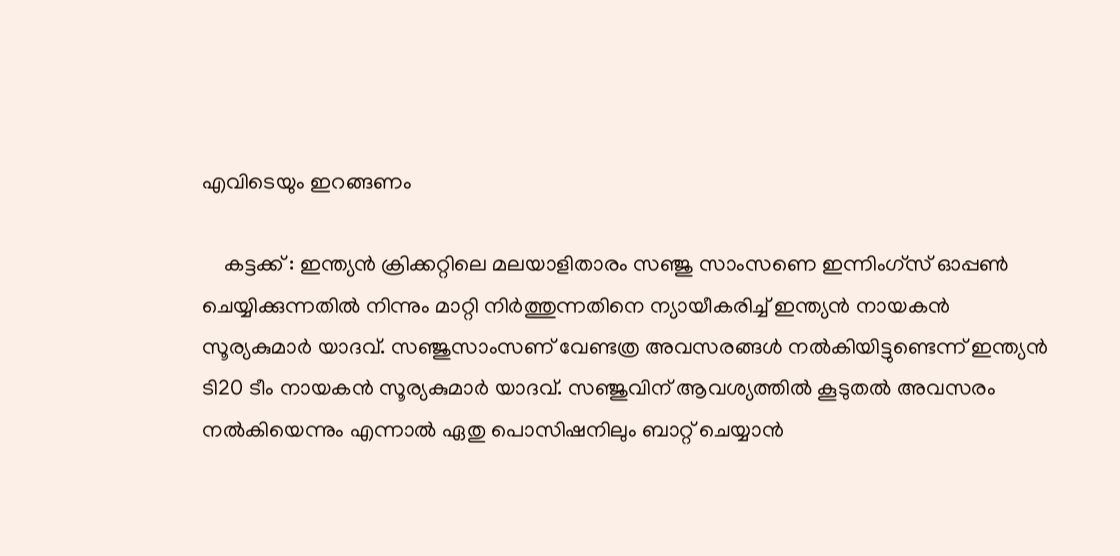എവിടെയും ഇറങ്ങണം

    കട്ടക്ക് : ഇന്ത്യന്‍ ക്രിക്കറ്റിലെ മലയാളിതാരം സഞ്ജു സാംസണെ ഇന്നിംഗ്‌സ് ഓപ്പണ്‍ ചെയ്യിക്കുന്നതില്‍ നിന്നും മാറ്റി നിര്‍ത്തുന്നതിനെ ന്യായീകരിച്ച് ഇന്ത്യന്‍ നായകന്‍ സൂര്യകുമാര്‍ യാദവ്. സഞ്ജുസാംസണ് വേണ്ടത്ര അവസരങ്ങള്‍ നല്‍കിയിട്ടുണ്ടെന്ന് ഇന്ത്യന്‍ ടി20 ടീം നായകന്‍ സൂര്യകുമാര്‍ യാദവ്. സഞ്ജുവിന് ആവശ്യത്തില്‍ കൂടുതല്‍ അവസരം നല്‍കിയെന്നും എന്നാല്‍ ഏതു പൊസിഷനിലും ബാറ്റ് ചെയ്യാന്‍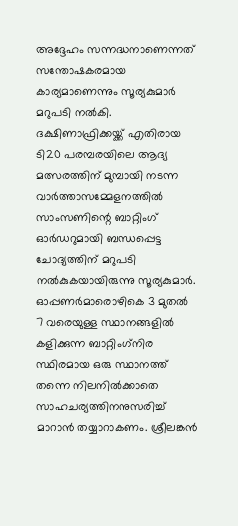അദ്ദേഹം സന്നദ്ധനാണെന്നത് സന്തോഷകരമായ കാര്യമാണെന്നും സൂര്യകുമാര്‍ മറുപടി നല്‍കി. ദക്ഷിണാഫ്രിക്കയ്ക്ക് എതിരായ ടി20 പരമ്പരയിലെ ആദ്യ മത്സരത്തിന് മുമ്പായി നടന്ന വാര്‍ത്താസമ്മേളനത്തില്‍ സാംസണിന്റെ ബാറ്റിംഗ് ഓര്‍ഡറുമായി ബന്ധപ്പെട്ട ചോദ്യത്തിന് മറുപടി നല്‍കുകയായിരുന്നു സൂര്യകുമാര്‍. ഓപ്പണര്‍മാരൊഴികെ 3 മുതല്‍ 7 വരെയുള്ള സ്ഥാനങ്ങളില്‍ കളിക്കുന്ന ബാറ്റിംഗ്‌നിര സ്ഥിരമായ ഒരു സ്ഥാനത്ത് തന്നെ നിലനില്‍ക്കാതെ സാഹചര്യത്തിനനുസരിച്ച് മാറാന്‍ തയ്യാറാകണം. ശ്രീലങ്കന്‍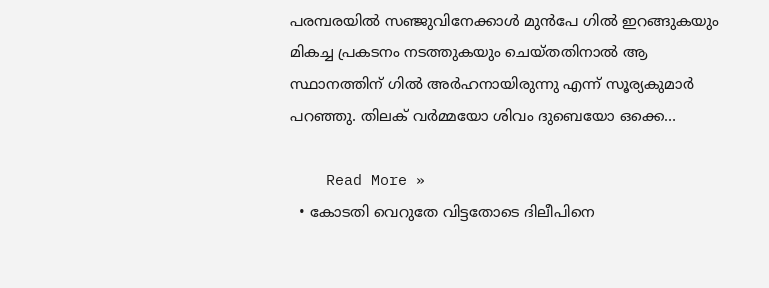പരമ്പരയില്‍ സഞ്ജുവിനേക്കാള്‍ മുന്‍പേ ഗില്‍ ഇറങ്ങുകയും മികച്ച പ്രകടനം നടത്തുകയും ചെയ്തതിനാല്‍ ആ സ്ഥാനത്തിന് ഗില്‍ അര്‍ഹനായിരുന്നു എന്ന് സൂര്യകുമാര്‍ പറഞ്ഞു. തിലക് വര്‍മ്മയോ ശിവം ദുബെയോ ഒക്കെ…

    Read More »
  • കോടതി വെറുതേ വിട്ടതോടെ ദിലീപിനെ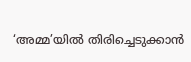‘അമ്മ’യില്‍ തിരിച്ചെടുക്കാന്‍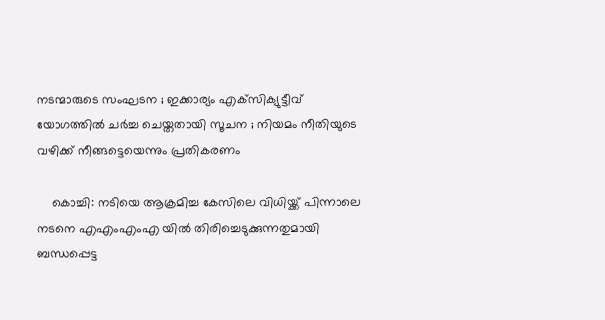നടന്മാരുടെ സംഘടന ; ഇക്കാര്യം എക്‌സിക്യുട്ടീവ് യോഗത്തില്‍ ചര്‍ച്ച ചെയ്തതായി സൂചന ; നിയമം നീതിയുടെ വഴിക്ക് നീങ്ങട്ടെയെന്നും പ്രതികരണം

    കൊച്ചി: നടിയെ ആക്രമിച്ച കേസിലെ വിധിയ്ക്ക് പിന്നാലെ നടനെ എഎംഎംഎ യില്‍ തിരിച്ചെടുക്കുന്നതുമായി ബന്ധപ്പെട്ട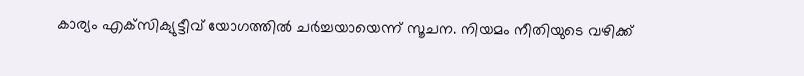കാര്യം എക്‌സിക്യുട്ടീവ് യോഗത്തില്‍ ചര്‍ച്ചയായെന്ന് സൂചന. നിയമം നീതിയുടെ വഴിക്ക്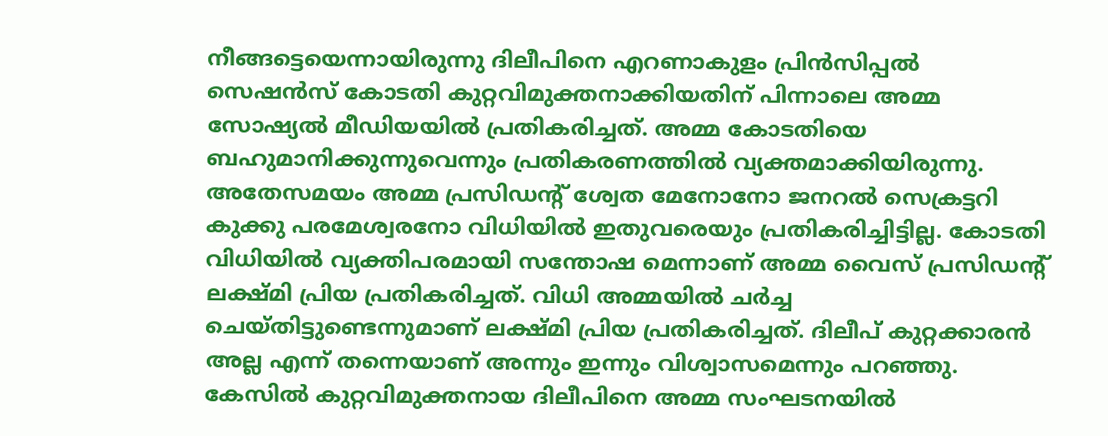നീങ്ങട്ടെയെന്നായിരുന്നു ദിലീപിനെ എറണാകുളം പ്രിന്‍സിപ്പല്‍ സെഷന്‍സ് കോടതി കുറ്റവിമുക്തനാക്കിയതിന് പിന്നാലെ അമ്മ സോഷ്യല്‍ മീഡിയയില്‍ പ്രതികരിച്ചത്. അമ്മ കോടതിയെ ബഹുമാനിക്കുന്നുവെന്നും പ്രതികരണത്തില്‍ വ്യക്തമാക്കിയിരുന്നു. അതേസമയം അമ്മ പ്രസിഡന്റ് ശ്വേത മേനോനോ ജനറല്‍ സെക്രട്ടറി കുക്കു പരമേശ്വരനോ വിധിയില്‍ ഇതുവരെയും പ്രതികരിച്ചിട്ടില്ല. കോടതി വിധിയില്‍ വ്യക്തിപരമായി സന്തോഷ മെന്നാണ് അമ്മ വൈസ് പ്രസിഡന്റ് ലക്ഷ്മി പ്രിയ പ്രതികരിച്ചത്. വിധി അമ്മയില്‍ ചര്‍ച്ച ചെയ്തിട്ടുണ്ടെന്നുമാണ് ലക്ഷ്മി പ്രിയ പ്രതികരിച്ചത്. ദിലീപ് കുറ്റക്കാരന്‍ അല്ല എന്ന് തന്നെയാണ് അന്നും ഇന്നും വിശ്വാസമെന്നും പറഞ്ഞു. കേസില്‍ കുറ്റവിമുക്തനായ ദിലീപിനെ അമ്മ സംഘടനയില്‍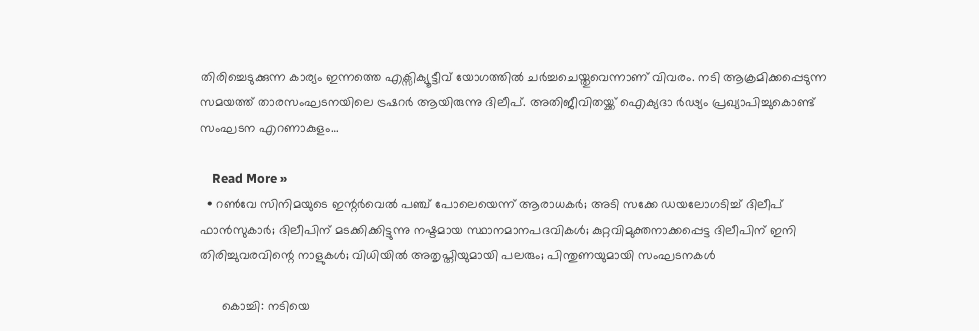തിരിച്ചെടുക്കുന്ന കാര്യം ഇന്നത്തെ എക്സിക്യൂട്ടീവ് യോഗത്തില്‍ ചര്‍ച്ചചെയ്തുവെന്നാണ് വിവരം. നടി ആക്രമിക്കപ്പെടുന്ന സമയത്ത് താരസംഘടനയിലെ ട്രഷറര്‍ ആയിരുന്നു ദിലീപ്. അതിജീവിതയ്ക്ക് ഐക്യദാ ര്‍ഢ്യം പ്രഖ്യാപിച്ചുകൊണ്ട് സംഘടന എറണാകുളം…

    Read More »
  • റണ്‍വേ സിനിമയുടെ ഇന്റര്‍വെല്‍ പഞ്ച് പോലെയെന്ന് ആരാധകര്‍; അടി സക്കേ ഡയലോഗടിച്ച് ദിലീപ് ഫാന്‍സുകാര്‍; ദിലീപിന് മടക്കിക്കിട്ടുന്നു നഷ്ടമായ സ്ഥാനമാനപദവികള്‍; കുറ്റവിമുക്തനാക്കപ്പെട്ട ദിലീപിന് ഇനി തിരിച്ചുവരവിന്റെ നാളുകള്‍; വിധിയില്‍ അതൃപ്തിയുമായി പലരും; പിന്തുണയുമായി സംഘടനകള്‍

      കൊച്ചി: നടിയെ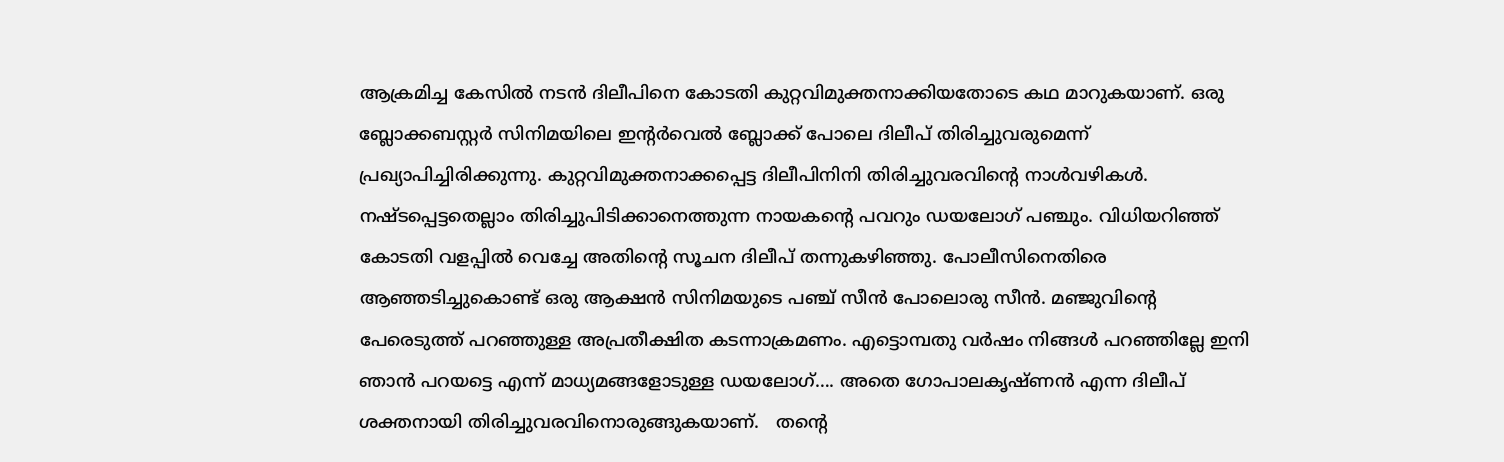ആക്രമിച്ച കേസില്‍ നടന്‍ ദിലീപിനെ കോടതി കുറ്റവിമുക്തനാക്കിയതോടെ കഥ മാറുകയാണ്. ഒരു ബ്ലോക്കബസ്റ്റര്‍ സിനിമയിലെ ഇന്റര്‍വെല്‍ ബ്ലോക്ക് പോലെ ദിലീപ് തിരിച്ചുവരുമെന്ന് പ്രഖ്യാപിച്ചിരിക്കുന്നു. കുറ്റവിമുക്തനാക്കപ്പെട്ട ദിലീപിനിനി തിരിച്ചുവരവിന്റെ നാള്‍വഴികള്‍. നഷ്ടപ്പെട്ടതെല്ലാം തിരിച്ചുപിടിക്കാനെത്തുന്ന നായകന്റെ പവറും ഡയലോഗ് പഞ്ചും. വിധിയറിഞ്ഞ് കോടതി വളപ്പില്‍ വെച്ചേ അതിന്റെ സൂചന ദിലീപ് തന്നുകഴിഞ്ഞു. പോലീസിനെതിരെ ആഞ്ഞടിച്ചുകൊണ്ട് ഒരു ആക്ഷന്‍ സിനിമയുടെ പഞ്ച് സീന്‍ പോലൊരു സീന്‍. മഞ്ജുവിന്റെ പേരെടുത്ത് പറഞ്ഞുള്ള അപ്രതീക്ഷിത കടന്നാക്രമണം. എട്ടൊമ്പതു വര്‍ഷം നിങ്ങള്‍ പറഞ്ഞില്ലേ ഇനി ഞാന്‍ പറയട്ടെ എന്ന് മാധ്യമങ്ങളോടുള്ള ഡയലോഗ്…. അതെ ഗോപാലകൃഷ്ണന്‍ എന്ന ദിലീപ് ശക്തനായി തിരിച്ചുവരവിനൊരുങ്ങുകയാണ്.   തന്റെ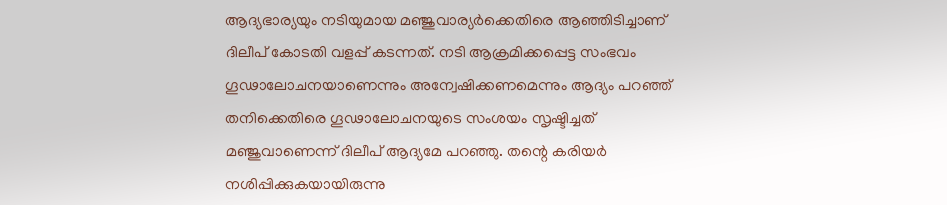ആദ്യഭാര്യയും നടിയുമായ മഞ്ജുവാര്യര്‍ക്കെതിരെ ആഞ്ഞിടിച്ചാണ് ദിലീപ് കോടതി വളപ്പ് കടന്നത്. നടി ആക്രമിക്കപ്പെട്ട സംഭവം ഗൂഢാലോചനയാണെന്നും അന്വേഷിക്കണമെന്നും ആദ്യം പറഞ്ഞ് തനിക്കെതിരെ ഗൂഢാലോചനയുടെ സംശയം സൃഷ്ടിച്ചത് മഞ്ജുവാണെന്ന് ദിലീപ് ആദ്യമേ പറഞ്ഞു. തന്റെ കരിയര്‍ നശിപ്പിക്കുകയായിരുന്നു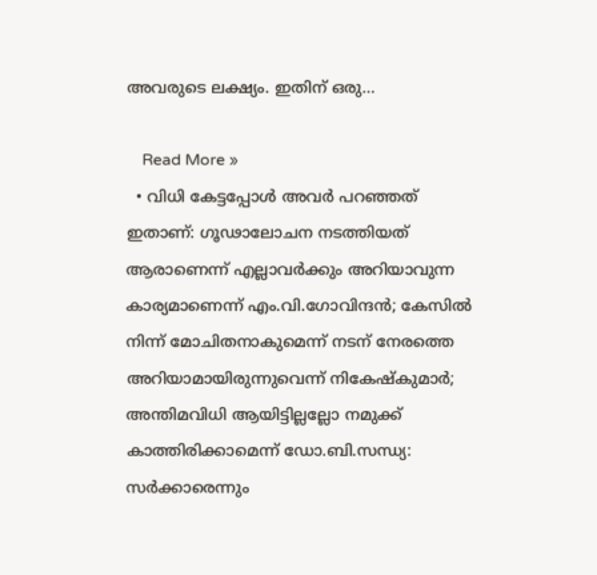അവരുടെ ലക്ഷ്യം. ഇതിന് ഒരു…

    Read More »
  • വിധി കേട്ടപ്പോള്‍ അവര്‍ പറഞ്ഞത് ഇതാണ്: ഗൂഢാലോചന നടത്തിയത് ആരാണെന്ന് എല്ലാവര്‍ക്കും അറിയാവുന്ന കാര്യമാണെന്ന് എം.വി.ഗോവിന്ദന്‍; കേസില്‍ നിന്ന് മോചിതനാകുമെന്ന് നടന് നേരത്തെ അറിയാമായിരുന്നുവെന്ന് നികേഷ്‌കുമാര്‍; അന്തിമവിധി ആയിട്ടില്ലല്ലോ നമുക്ക് കാത്തിരിക്കാമെന്ന് ഡോ.ബി.സന്ധ്യ: സര്‍ക്കാരെന്നും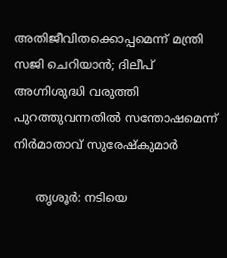അതിജീവിതക്കൊപ്പമെന്ന് മന്ത്രി സജി ചെറിയാന്‍; ദിലീപ് അഗ്നിശുദ്ധി വരുത്തി പുറത്തുവന്നതില്‍ സന്തോഷമെന്ന് നിര്‍മാതാവ് സുരേഷ്‌കുമാര്‍

      തൃശൂര്‍: നടിയെ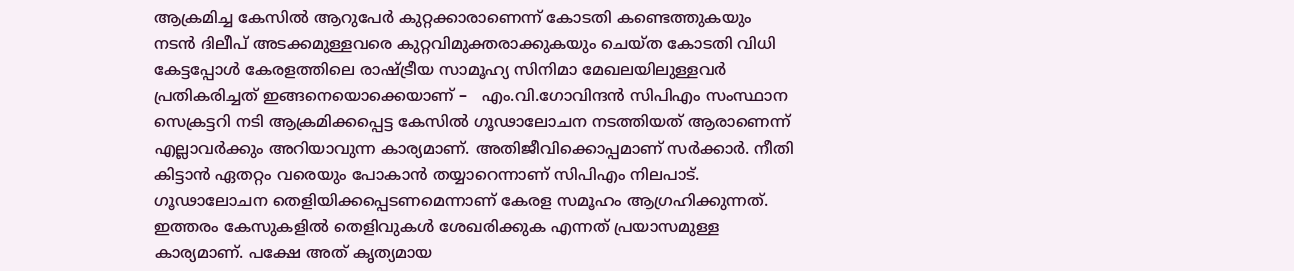ആക്രമിച്ച കേസില്‍ ആറുപേര്‍ കുറ്റക്കാരാണെന്ന് കോടതി കണ്ടെത്തുകയും നടന്‍ ദിലീപ് അടക്കമുള്ളവരെ കുറ്റവിമുക്തരാക്കുകയും ചെയ്ത കോടതി വിധി കേട്ടപ്പോള്‍ കേരളത്തിലെ രാഷ്ട്രീയ സാമൂഹ്യ സിനിമാ മേഖലയിലുള്ളവര്‍ പ്രതികരിച്ചത് ഇങ്ങനെയൊക്കെയാണ് –   എം.വി.ഗോവിന്ദന്‍ സിപിഎം സംസ്ഥാന സെക്രട്ടറി നടി ആക്രമിക്കപ്പെട്ട കേസില്‍ ഗൂഢാലോചന നടത്തിയത് ആരാണെന്ന് എല്ലാവര്‍ക്കും അറിയാവുന്ന കാര്യമാണ്. അതിജീവിക്കൊപ്പമാണ് സര്‍ക്കാര്‍. നീതി കിട്ടാന്‍ ഏതറ്റം വരെയും പോകാന്‍ തയ്യാറെന്നാണ് സിപിഎം നിലപാട്. ഗൂഢാലോചന തെളിയിക്കപ്പെടണമെന്നാണ് കേരള സമൂഹം ആഗ്രഹിക്കുന്നത്. ഇത്തരം കേസുകളില്‍ തെളിവുകള്‍ ശേഖരിക്കുക എന്നത് പ്രയാസമുള്ള കാര്യമാണ്. പക്ഷേ അത് കൃത്യമായ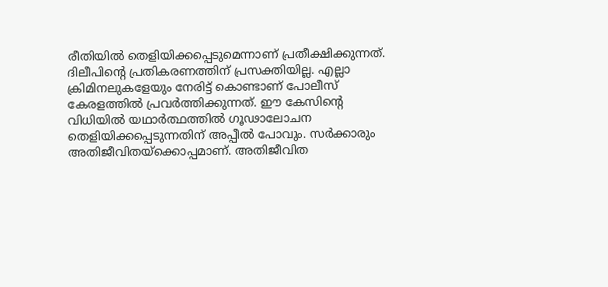രീതിയില്‍ തെളിയിക്കപ്പെടുമെന്നാണ് പ്രതീക്ഷിക്കുന്നത്. ദിലീപിന്റെ പ്രതികരണത്തിന് പ്രസക്തിയില്ല. എല്ലാ ക്രിമിനലുകളേയും നേരിട്ട് കൊണ്ടാണ് പോലീസ് കേരളത്തില്‍ പ്രവര്‍ത്തിക്കുന്നത്. ഈ കേസിന്റെ വിധിയില്‍ യഥാര്‍ത്ഥത്തില്‍ ഗൂഢാലോചന തെളിയിക്കപ്പെടുന്നതിന് അപ്പീല്‍ പോവും. സര്‍ക്കാരും അതിജീവിതയ്‌ക്കൊപ്പമാണ്. അതിജീവിത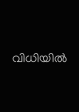വിധിയില്‍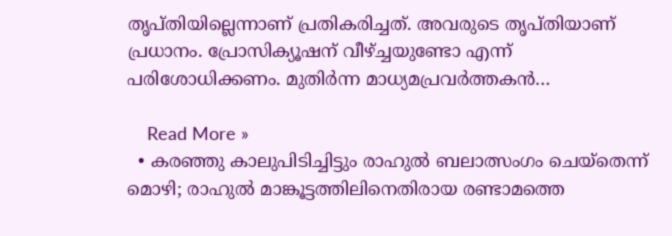തൃപ്തിയില്ലെന്നാണ് പ്രതികരിച്ചത്. അവരുടെ തൃപ്തിയാണ് പ്രധാനം. പ്രോസിക്യൂഷന് വീഴ്ച്ചയുണ്ടോ എന്ന് പരിശോധിക്കണം. മുതിര്‍ന്ന മാധ്യമപ്രവര്‍ത്തകന്‍…

    Read More »
  • കരഞ്ഞു കാലുപിടിച്ചിട്ടും രാഹുല്‍ ബലാത്സംഗം ചെയ്‌തെന്ന് മൊഴി; രാഹുല്‍ മാങ്കൂട്ടത്തിലിനെതിരായ രണ്ടാമത്തെ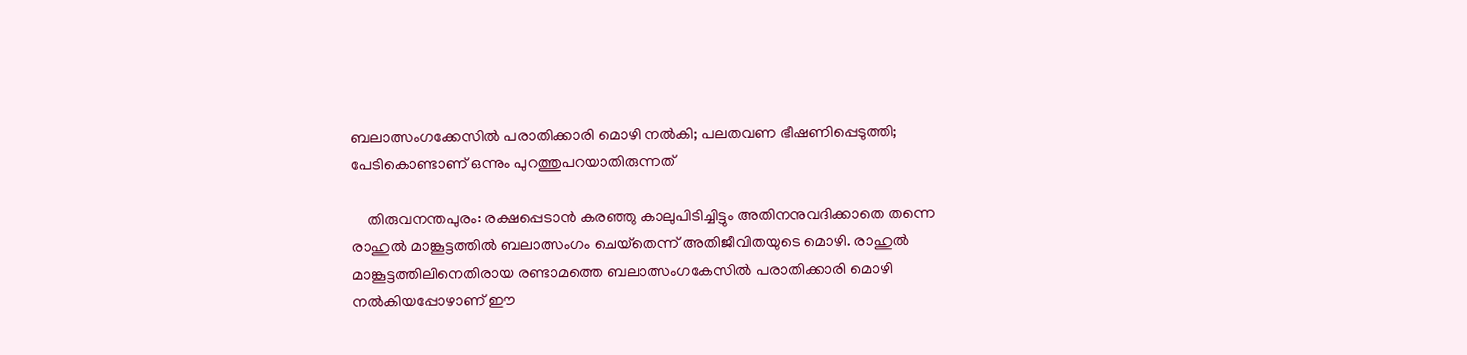ബലാത്സംഗക്കേസില്‍ പരാതിക്കാരി മൊഴി നല്‍കി; പലതവണ ഭീഷണിപ്പെടുത്തി; പേടികൊണ്ടാണ് ഒന്നും പുറത്തുപറയാതിരുന്നത്

    തിരുവനന്തപുരം: രക്ഷപ്പെടാന്‍ കരഞ്ഞു കാലുപിടിച്ചിട്ടും അതിനനുവദിക്കാതെ തന്നെ രാഹുല്‍ മാങ്കൂട്ടത്തില്‍ ബലാത്സംഗം ചെയ്‌തെന്ന് അതിജീവിതയുടെ മൊഴി. രാഹുല്‍ മാങ്കൂട്ടത്തിലിനെതിരായ രണ്ടാമത്തെ ബലാത്സംഗകേസില്‍ പരാതിക്കാരി മൊഴി നല്‍കിയപ്പോഴാണ് ഈ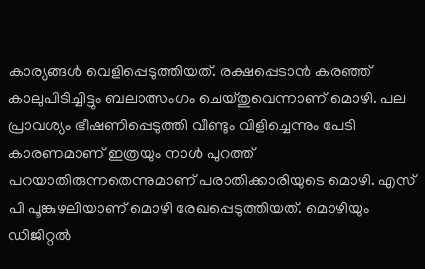കാര്യങ്ങള്‍ വെളിപ്പെടുത്തിയത്. രക്ഷപ്പെടാന്‍ കരഞ്ഞ് കാലുപിടിച്ചിട്ടും ബലാത്സംഗം ചെയ്തുവെന്നാണ് മൊഴി. പല പ്രാവശ്യം ഭീഷണിപ്പെടുത്തി വീണ്ടും വിളിച്ചെന്നും പേടി കാരണമാണ് ഇത്രയും നാള്‍ പുറത്ത് പറയാതിരുന്നതെന്നുമാണ് പരാതിക്കാരിയുടെ മൊഴി. എസ് പി പൂങ്കുഴലിയാണ് മൊഴി രേഖപ്പെടുത്തിയത്. മൊഴിയും ഡിജിറ്റല്‍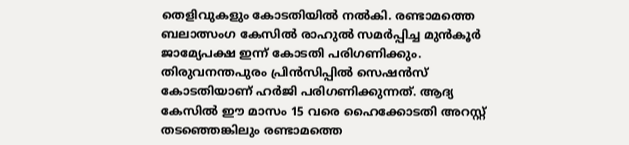തെളിവുകളും കോടതിയില്‍ നല്‍കി. രണ്ടാമത്തെ ബലാത്സംഗ കേസില്‍ രാഹുല്‍ സമര്‍പ്പിച്ച മുന്‍കൂര്‍ ജാമ്യേപക്ഷ ഇന്ന് കോടതി പരിഗണിക്കും. തിരുവനന്തപുരം പ്രിന്‍സിപ്പില്‍ സെഷന്‍സ് കോടതിയാണ് ഹര്‍ജി പരിഗണിക്കുന്നത്. ആദ്യ കേസില്‍ ഈ മാസം 15 വരെ ഹൈക്കോടതി അറസ്റ്റ് തടഞ്ഞെങ്കിലും രണ്ടാമത്തെ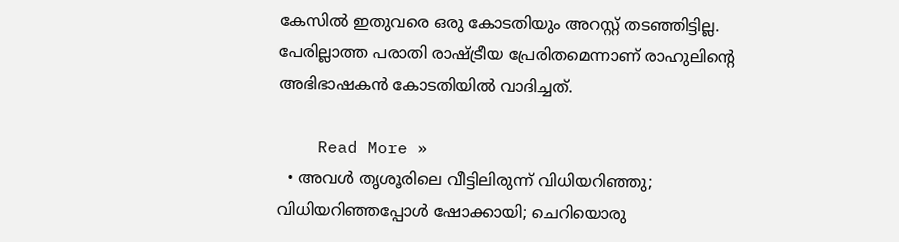കേസില്‍ ഇതുവരെ ഒരു കോടതിയും അറസ്റ്റ് തടഞ്ഞിട്ടില്ല. പേരില്ലാത്ത പരാതി രാഷ്ട്രീയ പ്രേരിതമെന്നാണ് രാഹുലിന്റെ അഭിഭാഷകന്‍ കോടതിയില്‍ വാദിച്ചത്.

    Read More »
  • അവള്‍ തൃശൂരിലെ വീട്ടിലിരുന്ന് വിധിയറിഞ്ഞു; വിധിയറിഞ്ഞപ്പോള്‍ ഷോക്കായി; ചെറിയൊരു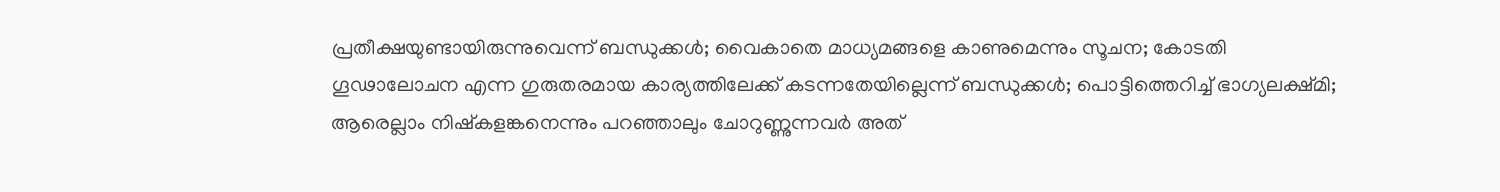പ്രതീക്ഷയുണ്ടായിരുന്നുവെന്ന് ബന്ധുക്കള്‍; വൈകാതെ മാധ്യമങ്ങളെ കാണുമെന്നും സൂചന; കോടതി ഗൂഢാലോചന എന്ന ഗുരുതരമായ കാര്യത്തിലേക്ക് കടന്നതേയില്ലെന്ന് ബന്ധുക്കള്‍; പൊട്ടിത്തെറിച്ച് ഭാഗ്യലക്ഷ്മി; ആരെല്ലാം നിഷ്‌കളങ്കനെന്നും പറഞ്ഞാലും ചോറുണ്ണുന്നവര്‍ അത്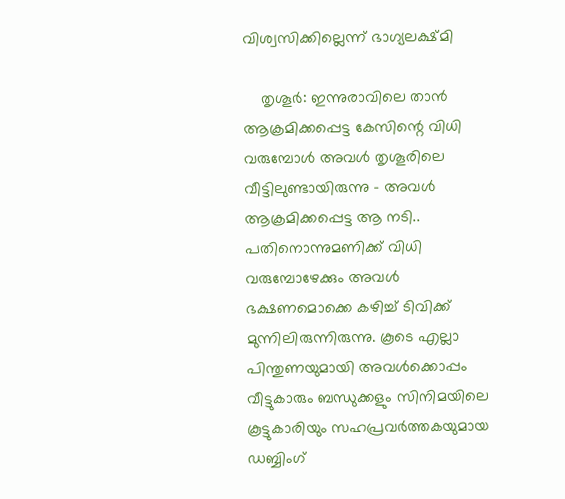വിശ്വസിക്കില്ലെന്ന് ഭാഗ്യലക്ഷ്മി

    തൃശൂര്‍: ഇന്നുരാവിലെ താന്‍ ആക്രമിക്കപ്പെട്ട കേസിന്റെ വിധി വരുമ്പോള്‍ അവള്‍ തൃശൂരിലെ വീട്ടിലുണ്ടായിരുന്നു – അവള്‍ ആക്രമിക്കപ്പെട്ട ആ നടി.. പതിനൊന്നുമണിക്ക് വിധി വരുമ്പോഴേക്കും അവള്‍ ഭക്ഷണമൊക്കെ കഴിച്ച് ടിവിക്ക് മുന്നിലിരുന്നിരുന്നു. കൂടെ എല്ലാ പിന്തുണയുമായി അവള്‍ക്കൊപ്പം വീട്ടുകാരും ബന്ധുക്കളും സിനിമയിലെ കൂട്ടുകാരിയും സഹപ്രവര്‍ത്തകയുമായ ഡബ്ബിംഗ്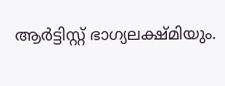ആര്‍ട്ടിസ്റ്റ് ഭാഗ്യലക്ഷ്മിയും.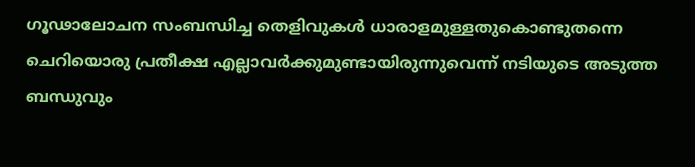ഗൂഢാലോചന സംബന്ധിച്ച തെളിവുകള്‍ ധാരാളമുള്ളതുകൊണ്ടുതന്നെ ചെറിയൊരു പ്രതീക്ഷ എല്ലാവര്‍ക്കുമുണ്ടായിരുന്നുവെന്ന് നടിയുടെ അടുത്ത ബന്ധുവും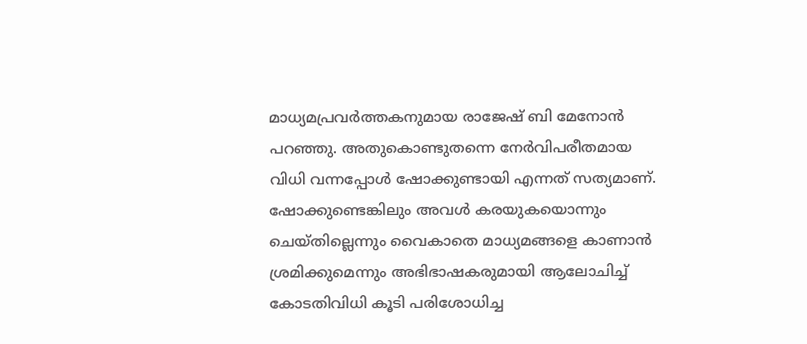മാധ്യമപ്രവര്‍ത്തകനുമായ രാജേഷ് ബി മേനോന്‍ പറഞ്ഞു. അതുകൊണ്ടുതന്നെ നേര്‍വിപരീതമായ വിധി വന്നപ്പോള്‍ ഷോക്കുണ്ടായി എന്നത് സത്യമാണ്. ഷോക്കുണ്ടെങ്കിലും അവള്‍ കരയുകയൊന്നും ചെയ്തില്ലെന്നും വൈകാതെ മാധ്യമങ്ങളെ കാണാന്‍ ശ്രമിക്കുമെന്നും അഭിഭാഷകരുമായി ആലോചിച്ച് കോടതിവിധി കൂടി പരിശോധിച്ച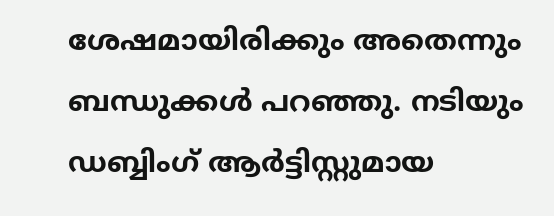ശേഷമായിരിക്കും അതെന്നും ബന്ധുക്കള്‍ പറഞ്ഞു. നടിയും ഡബ്ബിംഗ് ആര്‍ട്ടിസ്റ്റുമായ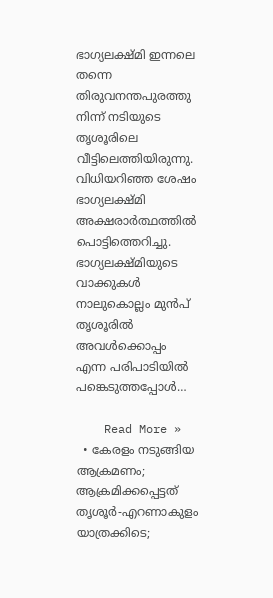ഭാഗ്യലക്ഷ്മി ഇന്നലെ തന്നെ തിരുവനന്തപുരത്തു നിന്ന് നടിയുടെ തൃശൂരിലെ വീട്ടിലെത്തിയിരുന്നു. വിധിയറിഞ്ഞ ശേഷം ഭാഗ്യലക്ഷ്മി അക്ഷരാര്‍ത്ഥത്തില്‍ പൊട്ടിത്തെറിച്ചു. ഭാഗ്യലക്ഷ്മിയുടെ വാക്കുകള്‍   നാലുകൊല്ലം മുന്‍പ് തൃശൂരില്‍ അവള്‍ക്കൊപ്പം എന്ന പരിപാടിയില്‍ പങ്കെടുത്തപ്പോള്‍…

    Read More »
  • കേരളം നടുങ്ങിയ ആക്രമണം; ആക്രമിക്കപ്പെട്ടത് തൃശൂര്‍-എറണാകുളം യാത്രക്കിടെ;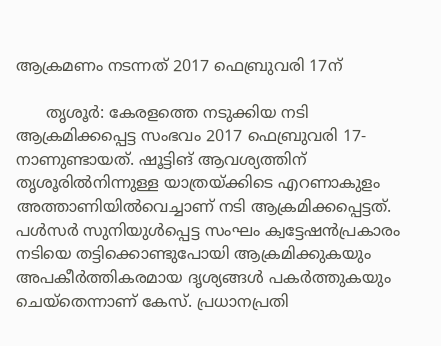ആക്രമണം നടന്നത് 2017 ഫെബ്രുവരി 17ന്

      തൃശൂര്‍: കേരളത്തെ നടുക്കിയ നടി ആക്രമിക്കപ്പെട്ട സംഭവം 2017 ഫെബ്രുവരി 17-നാണുണ്ടായത്. ഷൂട്ടിങ് ആവശ്യത്തിന് തൃശൂരില്‍നിന്നുള്ള യാത്രയ്ക്കിടെ എറണാകുളം അത്താണിയില്‍വെച്ചാണ് നടി ആക്രമിക്കപ്പെട്ടത്. പള്‍സര്‍ സുനിയുള്‍പ്പെട്ട സംഘം ക്വട്ടേഷന്‍പ്രകാരം നടിയെ തട്ടിക്കൊണ്ടുപോയി ആക്രമിക്കുകയും അപകീര്‍ത്തികരമായ ദൃശ്യങ്ങള്‍ പകര്‍ത്തുകയും ചെയ്‌തെന്നാണ് കേസ്. പ്രധാനപ്രതി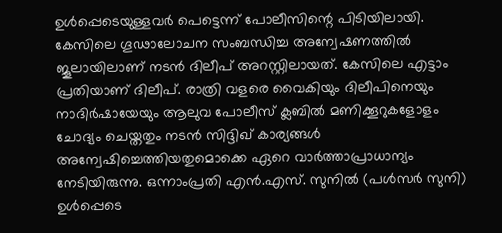ഉള്‍പ്പെടെയുള്ളവര്‍ പെട്ടെന്ന് പോലീസിന്റെ പിടിയിലായി. കേസിലെ ഗൂഢാലോചന സംബന്ധിച്ച അന്വേഷണത്തില്‍ ജൂലായിലാണ് നടന്‍ ദിലീപ് അറസ്റ്റിലായത്. കേസിലെ എട്ടാം പ്രതിയാണ് ദിലീപ്. രാത്രി വളരെ വൈകിയും ദിലീപിനെയും നാദിര്‍ഷായേയും ആലുവ പോലീസ് ക്ലബില്‍ മണിക്കൂറുകളോളം ചോദ്യം ചെയ്തതും നടന്‍ സിദ്ദിഖ് കാര്യങ്ങള്‍ അന്വേഷിച്ചെത്തിയതുമൊക്കെ ഏറെ വാര്‍ത്താപ്രാധാന്യം നേടിയിരുന്നു. ഒന്നാംപ്രതി എന്‍.എസ്. സുനില്‍ (പള്‍സര്‍ സുനി) ഉള്‍പ്പെടെ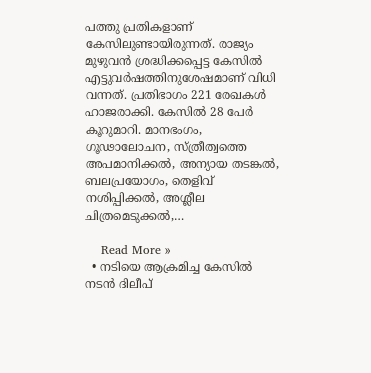പത്തു പ്രതികളാണ് കേസിലുണ്ടായിരുന്നത്. രാജ്യം മുഴുവന്‍ ശ്രദ്ധിക്കപ്പെട്ട കേസില്‍ എട്ടുവര്‍ഷത്തിനുശേഷമാണ് വിധി വന്നത്. പ്രതിഭാഗം 221 രേഖകള്‍ ഹാജരാക്കി. കേസില്‍ 28 പേര്‍ കൂറുമാറി. മാനഭംഗം, ഗൂഢാലോചന, സ്ത്രീത്വത്തെ അപമാനിക്കല്‍, അന്യായ തടങ്കല്‍, ബലപ്രയോഗം, തെളിവ് നശിപ്പിക്കല്‍, അശ്ലീല ചിത്രമെടുക്കല്‍,…

    Read More »
  • നടിയെ ആക്രമിച്ച കേസില്‍ നടന്‍ ദിലീപ്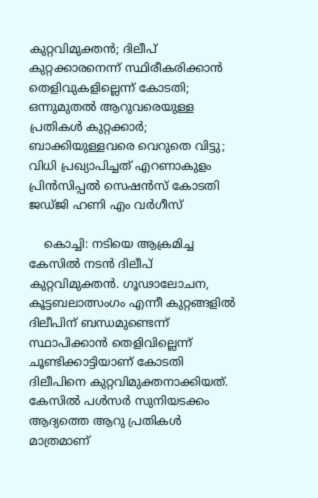കുറ്റവിമുക്തന്‍; ദിലീപ് കുറ്റക്കാരനെന്ന് സ്ഥിരീകരിക്കാന്‍ തെളിവുകളില്ലെന്ന് കോടതി; ഒന്നുമുതല്‍ ആറുവരെയുള്ള പ്രതികള്‍ കുറ്റക്കാര്‍; ബാക്കിയുള്ളവരെ വെറുതെ വിട്ടു; വിധി പ്രഖ്യാപിച്ചത് എറണാകുളം പ്രിന്‍സിപ്പല്‍ സെഷന്‍സ് കോടതി ജഡ്ജി ഹണി എം വര്‍ഗീസ്

    കൊച്ചി: നടിയെ ആക്രമിച്ച കേസില്‍ നടന്‍ ദിലീപ് കുറ്റവിമുക്തന്‍. ഗൂഢാലോചന, കൂട്ടബലാത്സംഗം എന്നീ കുറ്റങ്ങളില്‍ ദിലീപിന് ബന്ധമുണ്ടെന്ന് സ്ഥാപിക്കാന്‍ തെളിവില്ലെന്ന് ചൂണ്ടിക്കാട്ടിയാണ് കോടതി ദിലീപിനെ കുറ്റവിമുക്തനാക്കിയത്. കേസില്‍ പള്‍സര്‍ സുനിയടക്കം ആദ്യത്തെ ആറു പ്രതികള്‍ മാത്രമാണ്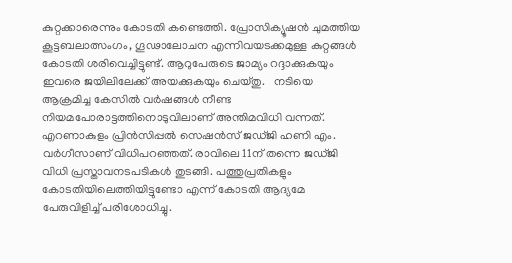കുറ്റക്കാരെന്നും കോടതി കണ്ടെത്തി. പ്രോസിക്യൂഷന്‍ ചുമത്തിയ കൂട്ടബലാത്സംഗം, ഗൂഢാലോചന എന്നിവയടക്കമുള്ള കുറ്റങ്ങള്‍ കോടതി ശരിവെച്ചിട്ടുണ്ട്. ആറുപേരുടെ ജാമ്യം റദ്ദാക്കുകയും ഇവരെ ജയിലിലേക്ക് അയക്കുകയും ചെയ്തു.   നടിയെ ആക്രമിച്ച കേസില്‍ വര്‍ഷങ്ങള്‍ നീണ്ട നിയമപോരാട്ടത്തിനൊടുവിലാണ് അന്തിമവിധി വന്നത്. എറണാകുളം പ്രിന്‍സിപ്പല്‍ സെഷന്‍സ് ജഡ്ജി ഹണി എം. വര്‍ഗീസാണ് വിധിപറഞ്ഞത്. രാവിലെ 11ന് തന്നെ ജഡ്ജി വിധി പ്രസ്താവനടപടികള്‍ തുടങ്ങി. പത്തുപ്രതികളും കോടതിയിലെത്തിയിട്ടുണ്ടോ എന്ന് കോടതി ആദ്യമേ പേരുവിളിച്ച് പരിശോധിച്ചു.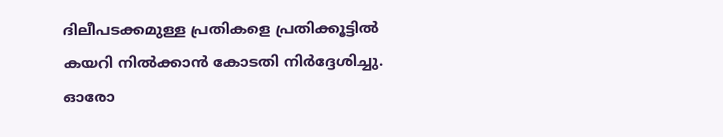ദിലീപടക്കമുള്ള പ്രതികളെ പ്രതിക്കൂട്ടില്‍ കയറി നില്‍ക്കാന്‍ കോടതി നിര്‍ദ്ദേശിച്ചു. ഓരോ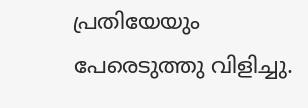പ്രതിയേയും പേരെടുത്തു വിളിച്ചു.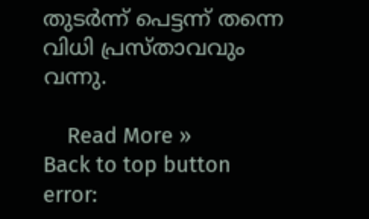തുടര്‍ന്ന് പെട്ടന്ന് തന്നെ വിധി പ്രസ്താവവും വന്നു.

    Read More »
Back to top button
error: